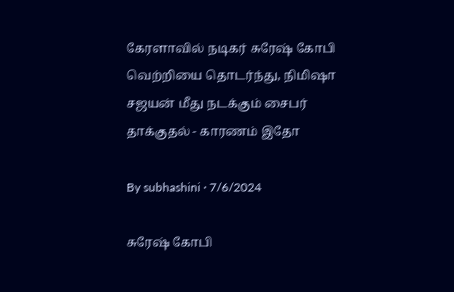கேரளாவில் நடிகர் சுரேஷ் கோபி வெற்றியை தொடர்ந்து, நிமிஷா சஜயன் மீது நடக்கும் சைபர் தாக்குதல் - காரணம் இதோ

By subhashini · 7/6/2024

சுரேஷ் கோபி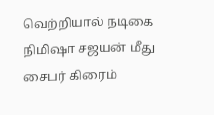வெற்றியால் நடிகை நிமிஷா சஜயன் மீது சைபர் கிரைம்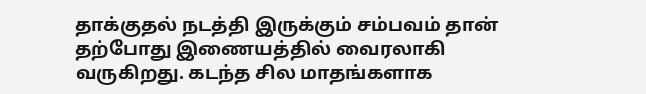தாக்குதல் நடத்தி இருக்கும் சம்பவம் தான் தற்போது இணையத்தில் வைரலாகி வருகிறது. கடந்த சில மாதங்களாக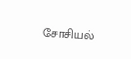சோசியல்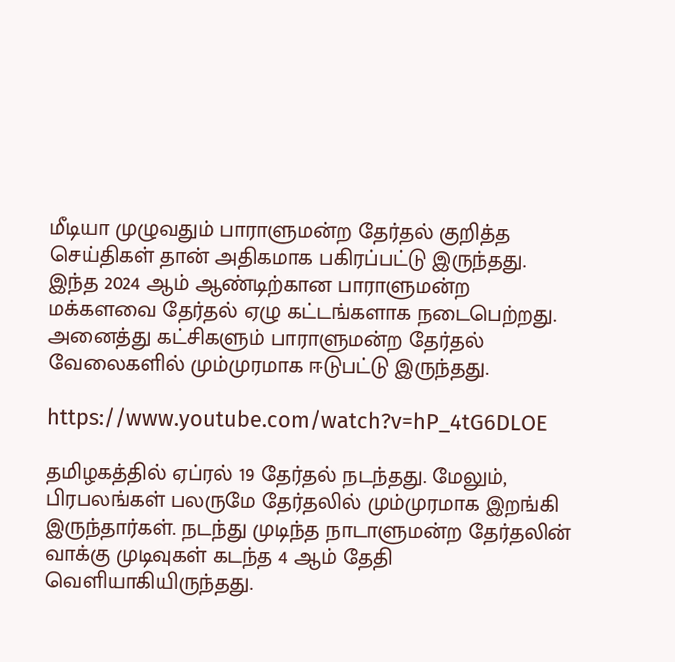மீடியா முழுவதும் பாராளுமன்ற தேர்தல் குறித்த செய்திகள் தான் அதிகமாக பகிரப்பட்டு இருந்தது. இந்த 2024 ஆம் ஆண்டிற்கான பாராளுமன்ற மக்களவை தேர்தல் ஏழு கட்டங்களாக நடைபெற்றது. அனைத்து கட்சிகளும் பாராளுமன்ற தேர்தல் வேலைகளில் மும்முரமாக ஈடுபட்டு இருந்தது.

https://www.youtube.com/watch?v=hP_4tG6DLOE

தமிழகத்தில் ஏப்ரல் 19 தேர்தல் நடந்தது. மேலும், பிரபலங்கள் பலருமே தேர்தலில் மும்முரமாக இறங்கி இருந்தார்கள். நடந்து முடிந்த நாடாளுமன்ற தேர்தலின் வாக்கு முடிவுகள் கடந்த 4 ஆம் தேதி வெளியாகியிருந்தது.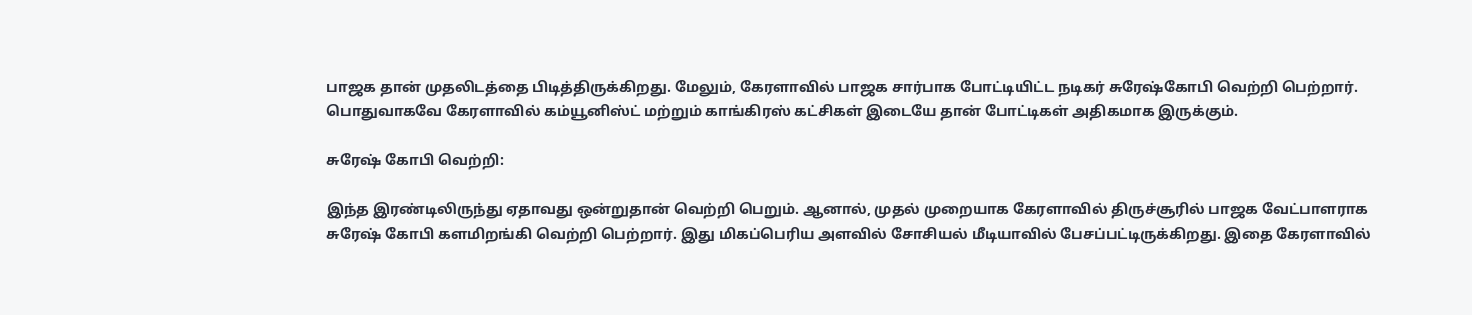பாஜக தான் முதலிடத்தை பிடித்திருக்கிறது. மேலும், கேரளாவில் பாஜக சார்பாக போட்டியிட்ட நடிகர் சுரேஷ்கோபி வெற்றி பெற்றார். பொதுவாகவே கேரளாவில் கம்யூனிஸ்ட் மற்றும் காங்கிரஸ் கட்சிகள் இடையே தான் போட்டிகள் அதிகமாக இருக்கும்.

சுரேஷ் கோபி வெற்றி:

இந்த இரண்டிலிருந்து ஏதாவது ஒன்றுதான் வெற்றி பெறும். ஆனால், முதல் முறையாக கேரளாவில் திருச்சூரில் பாஜக வேட்பாளராக சுரேஷ் கோபி களமிறங்கி வெற்றி பெற்றார். இது மிகப்பெரிய அளவில் சோசியல் மீடியாவில் பேசப்பட்டிருக்கிறது. இதை கேரளாவில்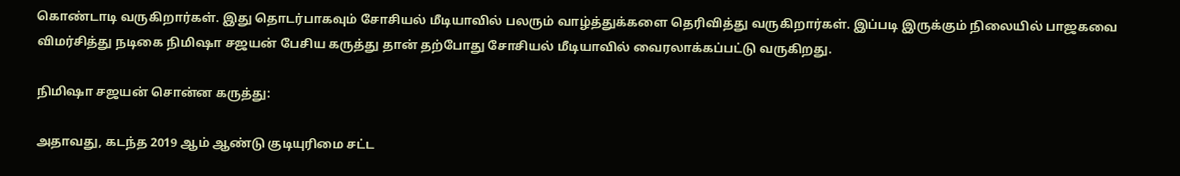கொண்டாடி வருகிறார்கள். இது தொடர்பாகவும் சோசியல் மீடியாவில் பலரும் வாழ்த்துக்களை தெரிவித்து வருகிறார்கள். இப்படி இருக்கும் நிலையில் பாஜகவை விமர்சித்து நடிகை நிமிஷா சஜயன் பேசிய கருத்து தான் தற்போது சோசியல் மீடியாவில் வைரலாக்கப்பட்டு வருகிறது.

நிமிஷா சஜயன் சொன்ன கருத்து:

அதாவது, கடந்த 2019 ஆம் ஆண்டு குடியுரிமை சட்ட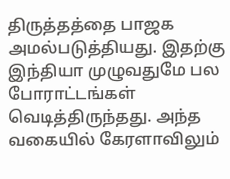திருத்தத்தை பாஜக அமல்படுத்தியது. இதற்கு இந்தியா முழுவதுமே பல போராட்டங்கள் வெடித்திருந்தது. அந்த வகையில் கேரளாவிலும்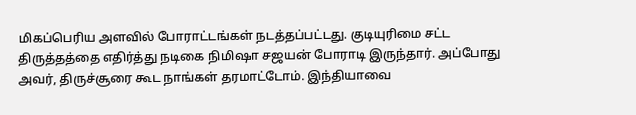மிகப்பெரிய அளவில் போராட்டங்கள் நடத்தப்பட்டது. குடியுரிமை சட்ட திருத்தத்தை எதிர்த்து நடிகை நிமிஷா சஜயன் போராடி இருந்தார். அப்போது அவர், திருச்சூரை கூட நாங்கள் தரமாட்டோம். இந்தியாவை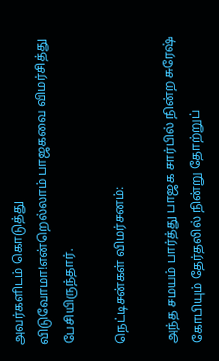அவர்களிடம் கொடுத்து விடுவோமா!என்றெல்லாம் பாஜகவை விமர்சித்து பேசியிருந்தார்.

நெட்டிசன்கள் விமர்சனம்:

அந்த சமயம் பார்த்து பாஜக சார்பில் நின்ற சுரேஷ் கோபியும் தேர்தலில் நின்று தோற்றுப்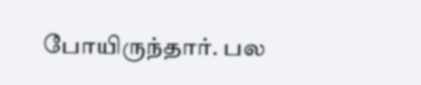போயிருந்தார். பல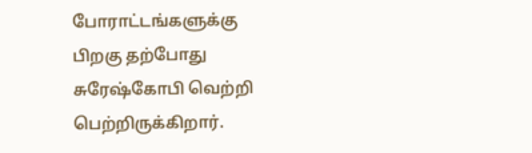போராட்டங்களுக்கு பிறகு தற்போது சுரேஷ்கோபி வெற்றி பெற்றிருக்கிறார்.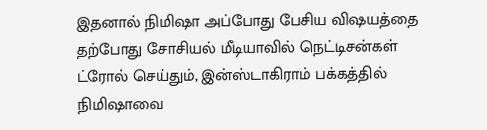இதனால் நிமிஷா அப்போது பேசிய விஷயத்தை தற்போது சோசியல் மீடியாவில் நெட்டிசன்கள் ட்ரோல் செய்தும், இன்ஸ்டாகிராம் பக்கத்தில் நிமிஷாவை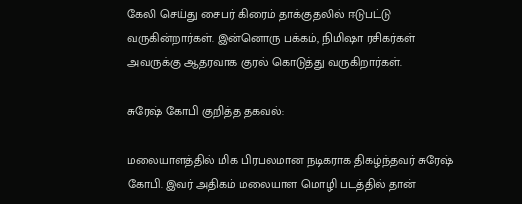கேலி செய்து சைபர் கிரைம் தாக்குதலில் ஈடுபட்டு வருகின்றார்கள். இன்னொரு பக்கம், நிமிஷா ரசிகர்கள் அவருக்கு ஆதரவாக குரல் கொடுத்து வருகிறார்கள்.

சுரேஷ் கோபி குறித்த தகவல்:

மலையாளத்தில் மிக பிரபலமான நடிகராக திகழ்ந்தவர் சுரேஷ் கோபி. இவர் அதிகம் மலையாள மொழி படத்தில் தான்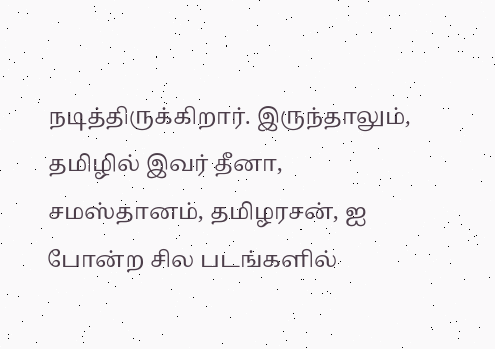நடித்திருக்கிறார். இருந்தாலும், தமிழில் இவர் தீனா, சமஸ்தானம், தமிழரசன், ஐ போன்ற சில படங்களில்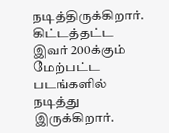நடித்திருக்கிறார். கிட்டத்தட்ட இவர் 200க்கும் மேற்பட்ட படங்களில் நடித்து இருக்கிறார்.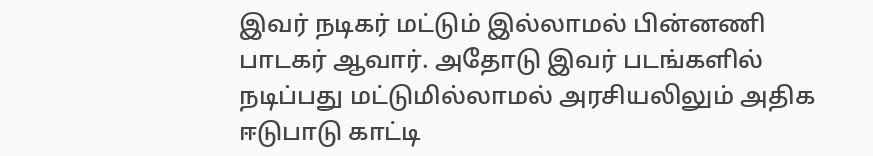இவர் நடிகர் மட்டும் இல்லாமல் பின்னணி பாடகர் ஆவார். அதோடு இவர் படங்களில் நடிப்பது மட்டுமில்லாமல் அரசியலிலும் அதிக ஈடுபாடு காட்டி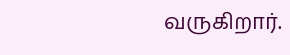வருகிறார்.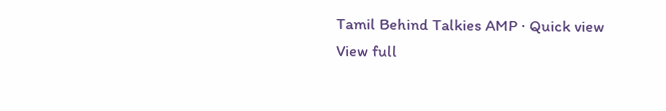Tamil Behind Talkies AMP · Quick view
View full